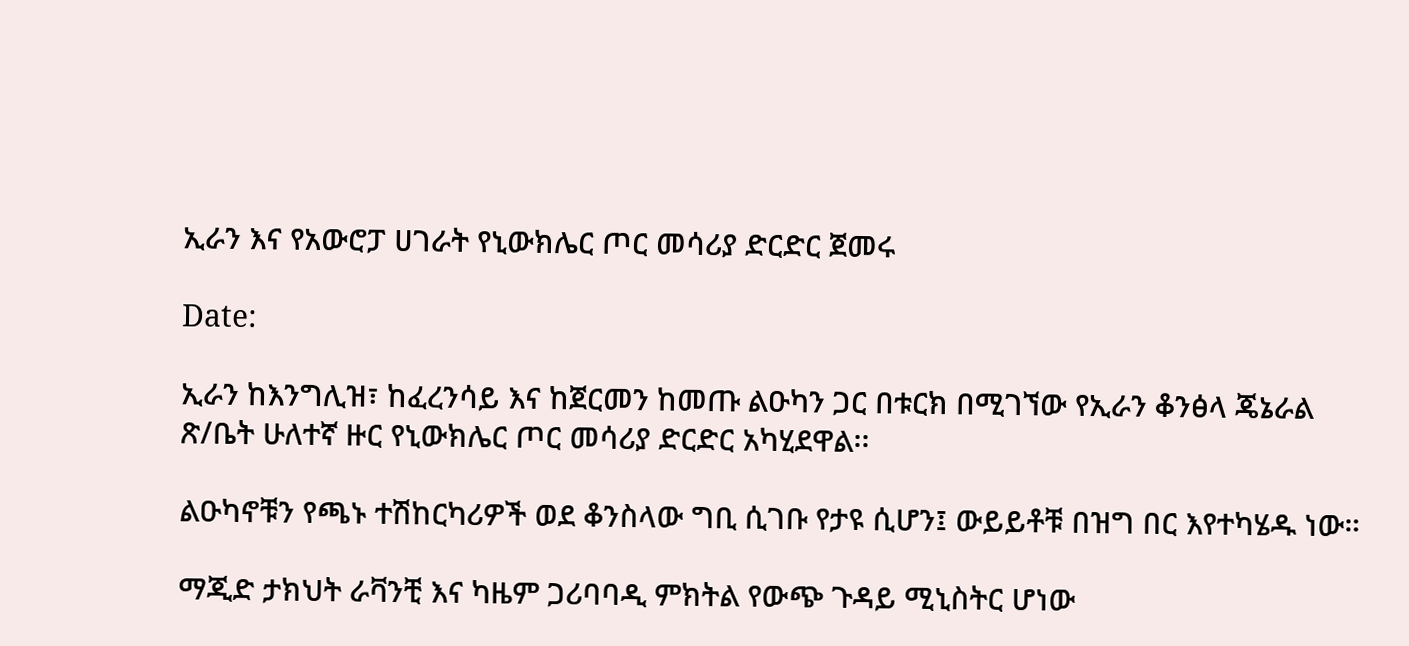ኢራን እና የአውሮፓ ሀገራት የኒውክሌር ጦር መሳሪያ ድርድር ጀመሩ

Date:

ኢራን ከእንግሊዝ፣ ከፈረንሳይ እና ከጀርመን ከመጡ ልዑካን ጋር በቱርክ በሚገኘው የኢራን ቆንፅላ ጄኔራል ጽ/ቤት ሁለተኛ ዙር የኒውክሌር ጦር መሳሪያ ድርድር አካሂደዋል፡፡

ልዑካኖቹን የጫኑ ተሽከርካሪዎች ወደ ቆንስላው ግቢ ሲገቡ የታዩ ሲሆን፤ ውይይቶቹ በዝግ በር እየተካሄዱ ነው።

ማጂድ ታክህት ራቫንቺ እና ካዜም ጋሪባባዲ ምክትል የውጭ ጉዳይ ሚኒስትር ሆነው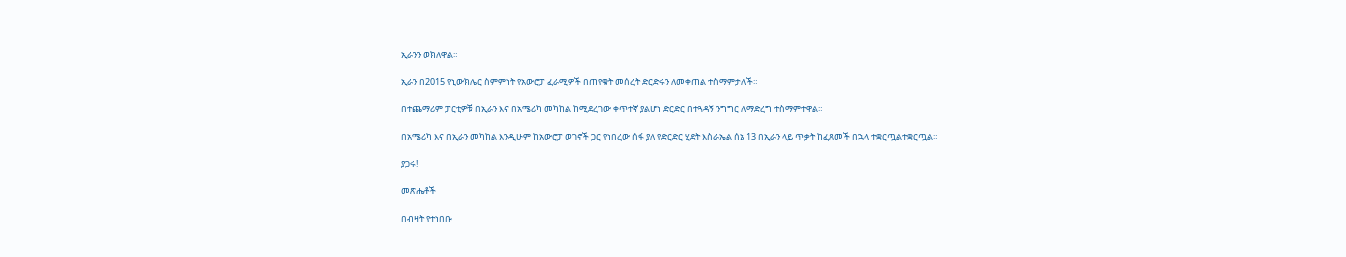ኢራንን ወክለዋል።

ኢራን በ2015 የኒውክሌር ስምምነት የአውሮፓ ፈራሚዎች በጠየቁት መሰረት ድርድሩን ለመቀጠል ተስማምታለች።

በተጨማሪም ፓርቲዎቹ በኢራን እና በአሜሪካ መካከል ከሚደረገው ቀጥተኛ ያልሆነ ድርድር በተጓዳኝ ንግግር ለማድረግ ተስማምተዋል።

በአሜሪካ እና በኢራን መካከል እንዲሁም ከአውሮፓ ወገኖች ጋር የነበረው ሰፋ ያለ የድርድር ሂደት እስራኤል ሰኔ 13 በኢራን ላይ ጥቃት ከፈጸመች በኋላ ተቋርጧልተቋርጧል።

ያጋሩ!

መጽሔቶች

በብዛት የተነበቡ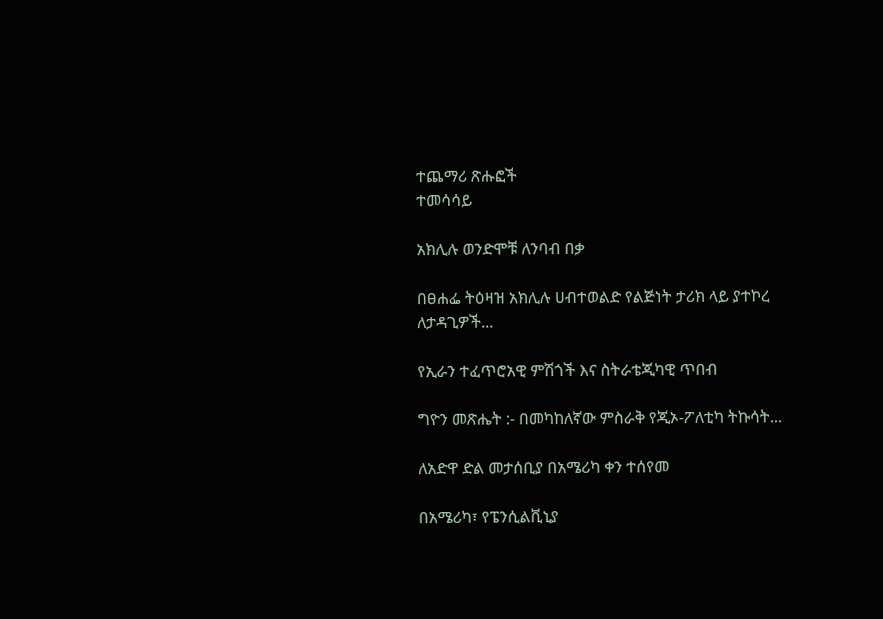ተጨማሪ ጽሑፎች
ተመሳሳይ

አክሊሉ ወንድሞቹ ለንባብ በቃ

በፀሐፌ ትዕዛዝ አክሊሉ ሀብተወልድ የልጅነት ታሪክ ላይ ያተኮረ ለታዳጊዎች...

የኢራን ተፈጥሮአዊ ምሽጎች እና ስትራቴጂካዊ ጥበብ

ግዮን መጽሔት :- በመካከለኛው ምስራቅ የጂኦ-ፖለቲካ ትኩሳት...

ለአድዋ ድል መታሰቢያ በአሜሪካ ቀን ተሰየመ

በአሜሪካ፣ የፔንሲልቪኒያ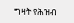ግዛት የሕዝብ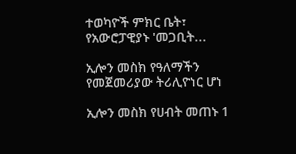ተወካዮች ምክር ቤት፣ የአውሮፓዊያኑ 'መጋቢት...

ኢሎን መስክ የዓለማችን የመጀመሪያው ትሪሊዮነር ሆነ

ኢሎን መስክ የሀብት መጠኑ 1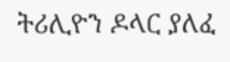ትሪሊዮን ዶላር ያለፈ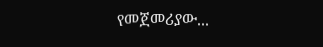የመጀመሪያው...